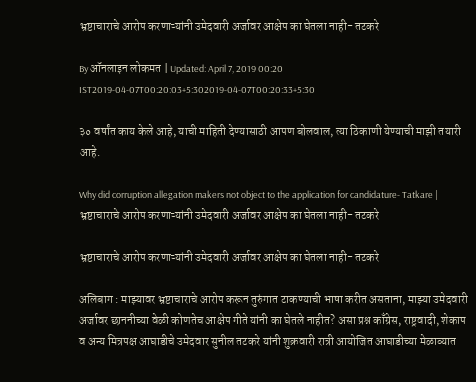भ्रष्टाचाराचे आरोप करणाऱ्यांनी उमेदवारी अर्जावर आक्षेप का घेतला नाही- तटकरे

By ऑनलाइन लोकमत | Updated: April 7, 2019 00:20 IST2019-04-07T00:20:03+5:302019-04-07T00:20:33+5:30

३० वर्षांत काय केले आहे, याची माहिती देण्यासाठी आपण बोलवाल, त्या ठिकाणी येण्याची माझी तयारी आहे.

Why did corruption allegation makers not object to the application for candidature- Tatkare | भ्रष्टाचाराचे आरोप करणाऱ्यांनी उमेदवारी अर्जावर आक्षेप का घेतला नाही- तटकरे

भ्रष्टाचाराचे आरोप करणाऱ्यांनी उमेदवारी अर्जावर आक्षेप का घेतला नाही- तटकरे

अलिबाग : माझ्यावर भ्रष्टाचाराचे आरोप करून तुरुंगात टाकण्याची भाषा करीत असताना, माझ्या उमेदवारी अर्जावर छाननीच्या वेळी कोणतेच आक्षेप गीते यांनी का घेतले नाहीत? असा प्रश्न काँग्रेस, राष्ट्रवादी, शेकाप व अन्य मित्रपक्ष आघाडीचे उमेदवार सुनील तटकरे यांनी शुक्रवारी रात्री आयोजित आघाडीच्या मेळाव्यात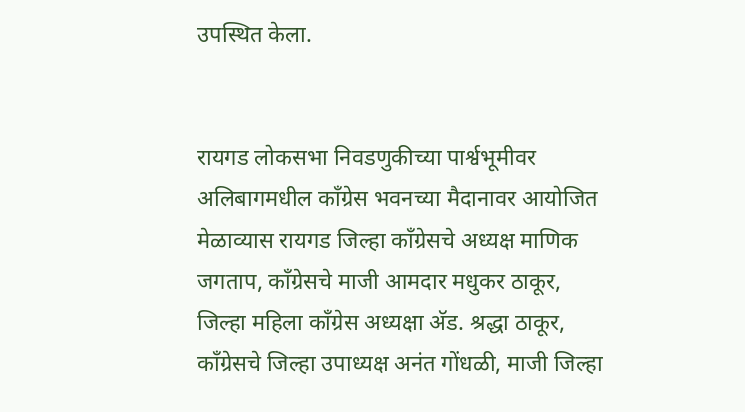उपस्थित केला.


रायगड लोकसभा निवडणुकीच्या पार्श्वभूमीवर अलिबागमधील काँग्रेस भवनच्या मैदानावर आयोजित मेळाव्यास रायगड जिल्हा काँग्रेसचे अध्यक्ष माणिक जगताप, काँग्रेसचे माजी आमदार मधुकर ठाकूर, जिल्हा महिला काँग्रेस अध्यक्षा अ‍ॅड. श्रद्धा ठाकूर, काँग्रेसचे जिल्हा उपाध्यक्ष अनंत गोंधळी, माजी जिल्हा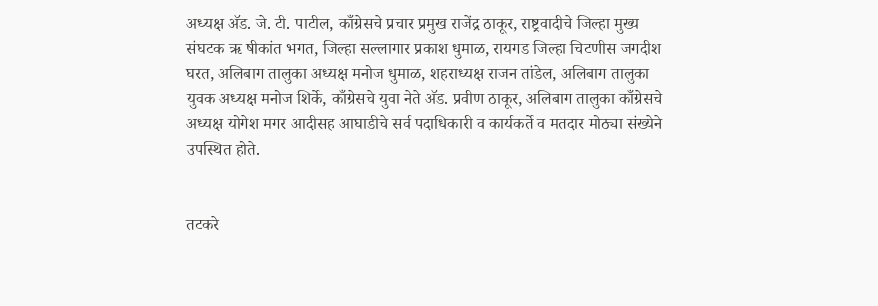अध्यक्ष अ‍ॅड. जे. टी. पाटील, काँग्रेसचे प्रचार प्रमुख राजेंद्र ठाकूर, राष्ट्रवादीचे जिल्हा मुख्य संघटक ऋ षीकांत भगत, जिल्हा सल्लागार प्रकाश धुमाळ, रायगड जिल्हा चिटणीस जगदीश घरत, अलिबाग तालुका अध्यक्ष मनोज धुमाळ, शहराध्यक्ष राजन तांडेल, अलिबाग तालुका युवक अध्यक्ष मनोज शिर्के, काँग्रेसचे युवा नेते अ‍ॅड. प्रवीण ठाकूर, अलिबाग तालुका काँग्रेसचे अध्यक्ष योगेश मगर आदीसह आघाडीचे सर्व पदाधिकारी व कार्यकर्ते व मतदार मोठ्या संख्येने उपस्थित होते.


तटकरे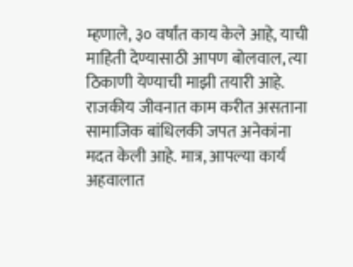म्हणाले, ३० वर्षांत काय केले आहे, याची माहिती देण्यासाठी आपण बोलवाल, त्या ठिकाणी येण्याची माझी तयारी आहे. राजकीय जीवनात काम करीत असताना सामाजिक बांधिलकी जपत अनेकांना मदत केली आहे. मात्र, आपल्या कार्य अहवालात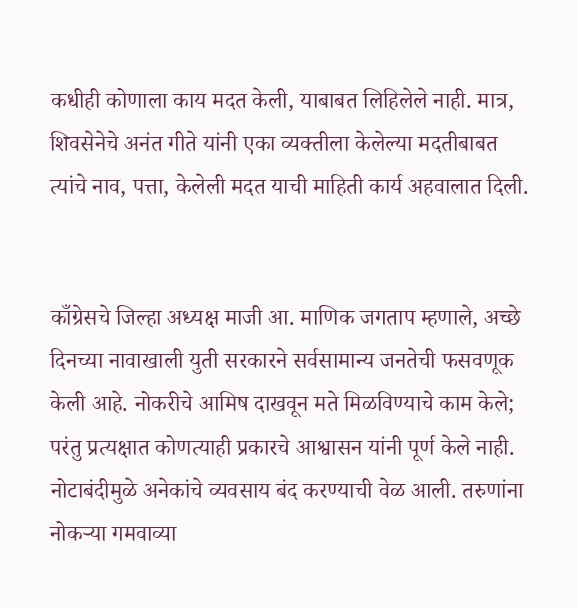कधीही कोणाला काय मदत केली, याबाबत लिहिलेले नाही. मात्र, शिवसेनेचे अनंत गीते यांनी एका व्यक्तीला केलेल्या मदतीबाबत त्यांचे नाव, पत्ता, केलेली मदत याची माहिती कार्य अहवालात दिली.


काँग्रेसचे जिल्हा अध्यक्ष माजी आ. माणिक जगताप म्हणाले, अच्छे दिनच्या नावाखाली युती सरकारने सर्वसामान्य जनतेची फसवणूक केली आहे. नोकरीचे आमिष दाखवून मते मिळविण्याचे काम केले; परंतु प्रत्यक्षात कोणत्याही प्रकारचे आश्वासन यांनी पूर्ण केले नाही. नोटाबंदीमुळे अनेकांचे व्यवसाय बंद करण्याची वेळ आली. तरुणांना नोकऱ्या गमवाव्या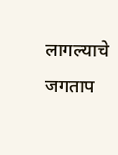लागल्याचे जगताप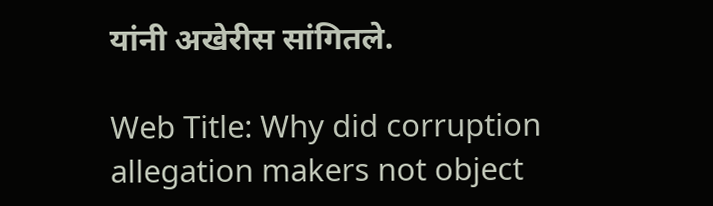यांनी अखेरीस सांगितले.

Web Title: Why did corruption allegation makers not object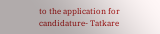to the application for candidature- Tatkare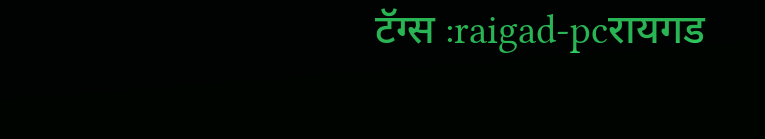टॅग्स :raigad-pcरायगड